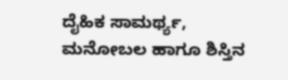ದೈಹಿಕ ಸಾಮರ್ಥ್ಯ, ಮನೋಬಲ ಹಾಗೂ ಶಿಸ್ತಿನ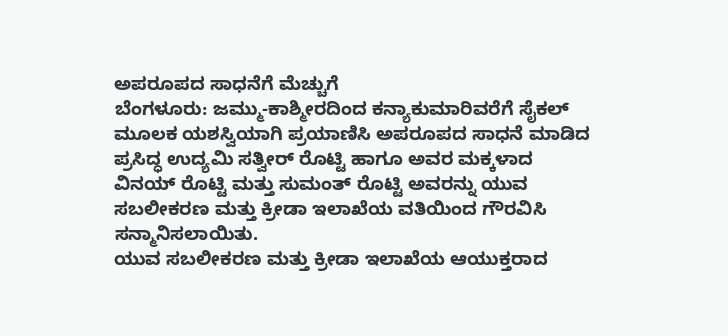ಅಪರೂಪದ ಸಾಧನೆಗೆ ಮೆಚ್ಚುಗೆ
ಬೆಂಗಳೂರು: ಜಮ್ಮು-ಕಾಶ್ಮೀರದಿಂದ ಕನ್ಯಾಕುಮಾರಿವರೆಗೆ ಸೈಕಲ್ ಮೂಲಕ ಯಶಸ್ವಿಯಾಗಿ ಪ್ರಯಾಣಿಸಿ ಅಪರೂಪದ ಸಾಧನೆ ಮಾಡಿದ ಪ್ರಸಿದ್ಧ ಉದ್ಯಮಿ ಸತ್ವೀರ್ ರೊಟ್ಟಿ ಹಾಗೂ ಅವರ ಮಕ್ಕಳಾದ ವಿನಯ್ ರೊಟ್ಟಿ ಮತ್ತು ಸುಮಂತ್ ರೊಟ್ಟಿ ಅವರನ್ನು ಯುವ ಸಬಲೀಕರಣ ಮತ್ತು ಕ್ರೀಡಾ ಇಲಾಖೆಯ ವತಿಯಿಂದ ಗೌರವಿಸಿ ಸನ್ಮಾನಿಸಲಾಯಿತು.
ಯುವ ಸಬಲೀಕರಣ ಮತ್ತು ಕ್ರೀಡಾ ಇಲಾಖೆಯ ಆಯುಕ್ತರಾದ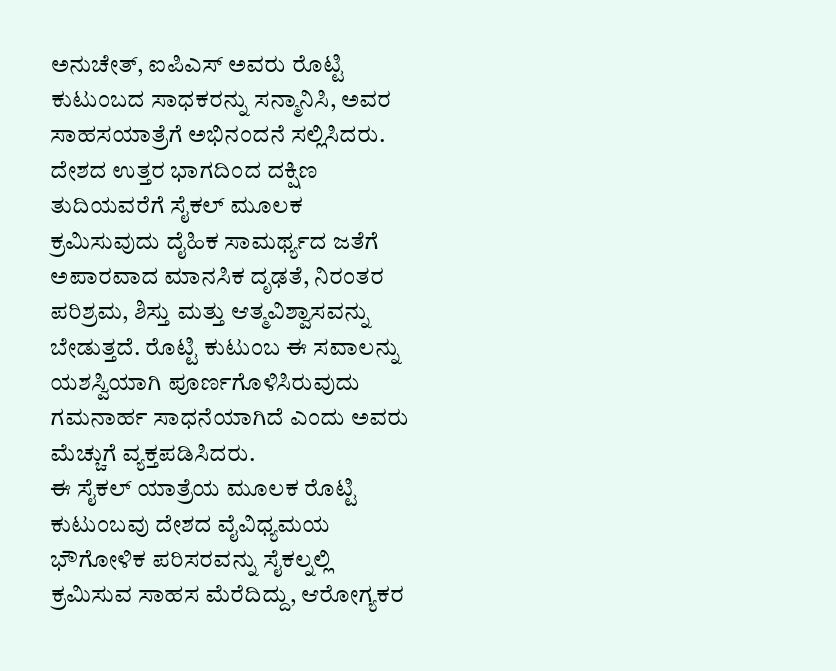ಅನುಚೇತ್, ಐಪಿಎಸ್ ಅವರು ರೊಟ್ಟಿ ಕುಟುಂಬದ ಸಾಧಕರನ್ನು ಸನ್ಮಾನಿಸಿ, ಅವರ ಸಾಹಸಯಾತ್ರೆಗೆ ಅಭಿನಂದನೆ ಸಲ್ಲಿಸಿದರು. ದೇಶದ ಉತ್ತರ ಭಾಗದಿಂದ ದಕ್ಷಿಣ ತುದಿಯವರೆಗೆ ಸೈಕಲ್ ಮೂಲಕ ಕ್ರಮಿಸುವುದು ದೈಹಿಕ ಸಾಮರ್ಥ್ಯದ ಜತೆಗೆ ಅಪಾರವಾದ ಮಾನಸಿಕ ದೃಢತೆ, ನಿರಂತರ ಪರಿಶ್ರಮ, ಶಿಸ್ತು ಮತ್ತು ಆತ್ಮವಿಶ್ವಾಸವನ್ನು ಬೇಡುತ್ತದೆ. ರೊಟ್ಟಿ ಕುಟುಂಬ ಈ ಸವಾಲನ್ನು ಯಶಸ್ವಿಯಾಗಿ ಪೂರ್ಣಗೊಳಿಸಿರುವುದು ಗಮನಾರ್ಹ ಸಾಧನೆಯಾಗಿದೆ ಎಂದು ಅವರು ಮೆಚ್ಚುಗೆ ವ್ಯಕ್ತಪಡಿಸಿದರು.
ಈ ಸೈಕಲ್ ಯಾತ್ರೆಯ ಮೂಲಕ ರೊಟ್ಟಿ ಕುಟುಂಬವು ದೇಶದ ವೈವಿಧ್ಯಮಯ ಭೌಗೋಳಿಕ ಪರಿಸರವನ್ನು ಸೈಕಲ್ನಲ್ಲಿ ಕ್ರಮಿಸುವ ಸಾಹಸ ಮೆರೆದಿದ್ದು, ಆರೋಗ್ಯಕರ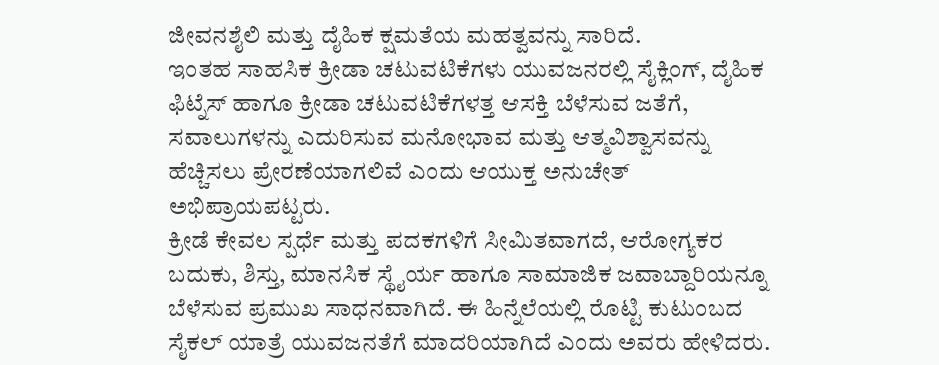ಜೀವನಶೈಲಿ ಮತ್ತು ದೈಹಿಕ ಕ್ಷಮತೆಯ ಮಹತ್ವವನ್ನು ಸಾರಿದೆ.
ಇಂತಹ ಸಾಹಸಿಕ ಕ್ರೀಡಾ ಚಟುವಟಿಕೆಗಳು ಯುವಜನರಲ್ಲಿ ಸೈಕ್ಲಿಂಗ್, ದೈಹಿಕ ಫಿಟ್ನೆಸ್ ಹಾಗೂ ಕ್ರೀಡಾ ಚಟುವಟಿಕೆಗಳತ್ತ ಆಸಕ್ತಿ ಬೆಳೆಸುವ ಜತೆಗೆ, ಸವಾಲುಗಳನ್ನು ಎದುರಿಸುವ ಮನೋಭಾವ ಮತ್ತು ಆತ್ಮವಿಶ್ವಾಸವನ್ನು ಹೆಚ್ಚಿಸಲು ಪ್ರೇರಣೆಯಾಗಲಿವೆ ಎಂದು ಆಯುಕ್ತ ಅನುಚೇತ್ ಅಭಿಪ್ರಾಯಪಟ್ಟರು.
ಕ್ರೀಡೆ ಕೇವಲ ಸ್ಪರ್ಧೆ ಮತ್ತು ಪದಕಗಳಿಗೆ ಸೀಮಿತವಾಗದೆ, ಆರೋಗ್ಯಕರ ಬದುಕು, ಶಿಸ್ತು, ಮಾನಸಿಕ ಸ್ಥೈರ್ಯ ಹಾಗೂ ಸಾಮಾಜಿಕ ಜವಾಬ್ದಾರಿಯನ್ನೂ ಬೆಳೆಸುವ ಪ್ರಮುಖ ಸಾಧನವಾಗಿದೆ. ಈ ಹಿನ್ನೆಲೆಯಲ್ಲಿ ರೊಟ್ಟಿ ಕುಟುಂಬದ ಸೈಕಲ್ ಯಾತ್ರೆ ಯುವಜನತೆಗೆ ಮಾದರಿಯಾಗಿದೆ ಎಂದು ಅವರು ಹೇಳಿದರು.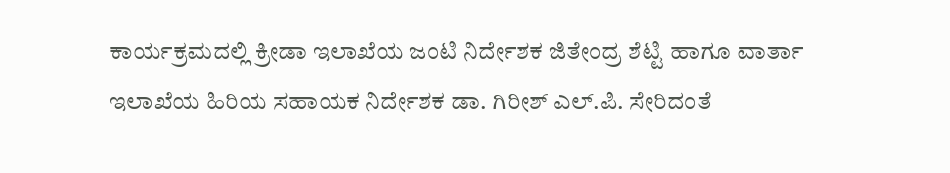ಕಾರ್ಯಕ್ರಮದಲ್ಲಿ ಕ್ರೀಡಾ ಇಲಾಖೆಯ ಜಂಟಿ ನಿರ್ದೇಶಕ ಜಿತೇಂದ್ರ ಶೆಟ್ಟಿ ಹಾಗೂ ವಾರ್ತಾ ಇಲಾಖೆಯ ಹಿರಿಯ ಸಹಾಯಕ ನಿರ್ದೇಶಕ ಡಾ. ಗಿರೀಶ್ ಎಲ್.ಪಿ. ಸೇರಿದಂತೆ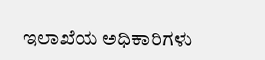ಇಲಾಖೆಯ ಅಧಿಕಾರಿಗಳು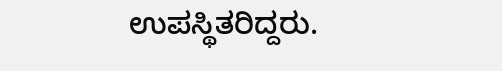ಉಪಸ್ಥಿತರಿದ್ದರು.